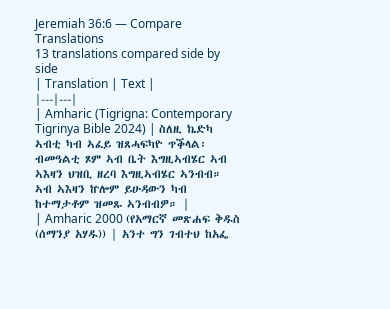Jeremiah 36:6 — Compare Translations
13 translations compared side by side
| Translation | Text |
|---|---|
| Amharic (Tigrigna: Contemporary Tigrinya Bible 2024) | ስለዚ ኬድካ ኣብቲ ካብ ኣፈይ ዝጸሓፍካዮ ጥቕላል፡ ብመዓልቲ ጾም ኣብ ቤት እግዚኣብሄር ኣብ ኣእዛን ህዝቢ ዘረባ እግዚኣብሄር ኣንብብ። ኣብ ኣእዛን ኵሎም ይሁዳውን ካብ ከተማታቶም ዝመጹ ኣንብብዎ። |
| Amharic 2000 (የአማርኛ መጽሐፍ ቅዱስ (ሰማንያ አሃዱ)) | አንተ ግን ገብተህ ከአፌ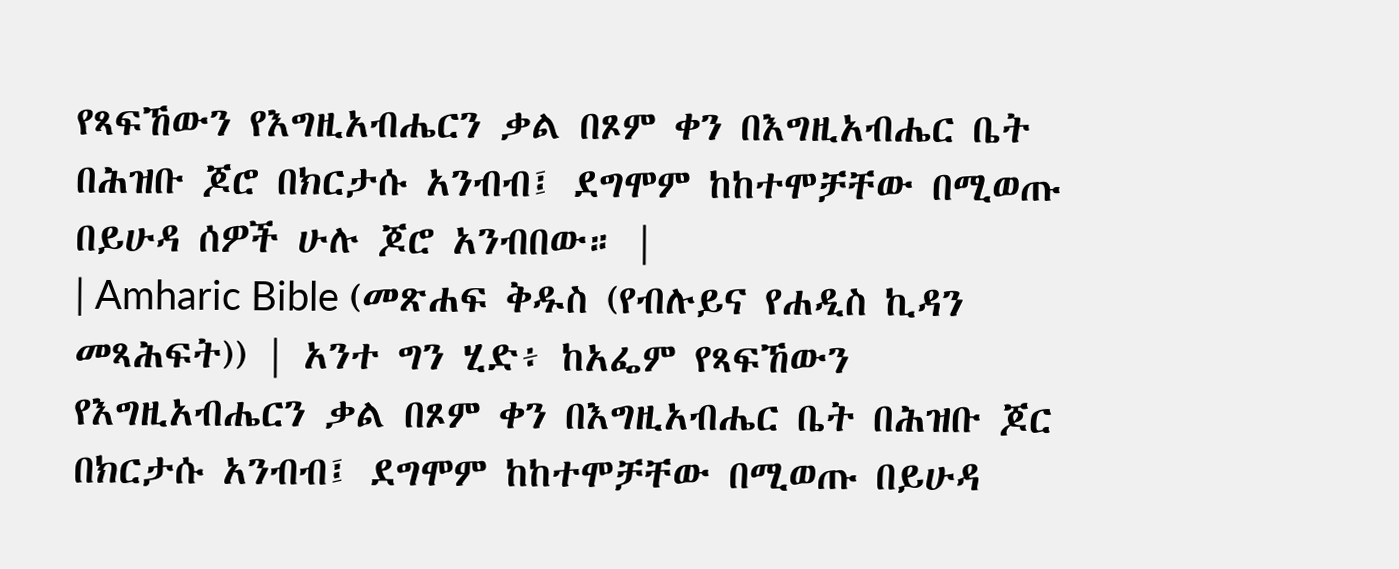የጻፍኸውን የእግዚአብሔርን ቃል በጾም ቀን በእግዚአብሔር ቤት በሕዝቡ ጆሮ በክርታሱ አንብብ፤ ደግሞም ከከተሞቻቸው በሚወጡ በይሁዳ ሰዎች ሁሉ ጆሮ አንብበው። |
| Amharic Bible (መጽሐፍ ቅዱስ (የብሉይና የሐዲስ ኪዳን መጻሕፍት)) | አንተ ግን ሂድ፥ ከአፌም የጻፍኸውን የእግዚአብሔርን ቃል በጾም ቀን በእግዚአብሔር ቤት በሕዝቡ ጆር በክርታሱ አንብብ፤ ደግሞም ከከተሞቻቸው በሚወጡ በይሁዳ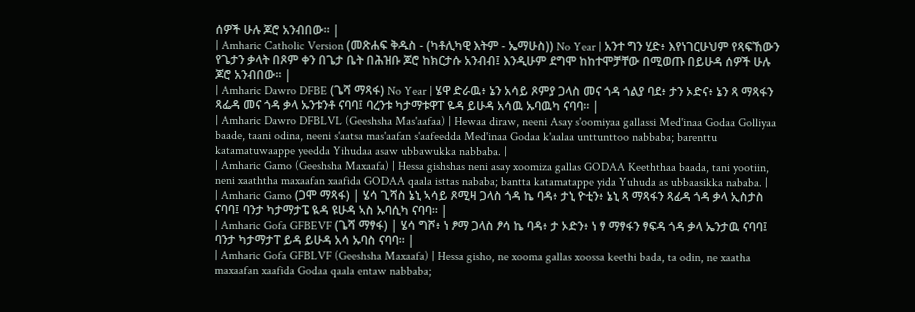ሰዎች ሁሉ ጆሮ አንብበው። |
| Amharic Catholic Version (መጽሐፍ ቅዱስ - (ካቶሊካዊ እትም - ኤማሁስ)) No Year | አንተ ግን ሂድ፥ እየነገርሁህም የጻፍኸውን የጌታን ቃላት በጾም ቀን በጌታ ቤት በሕዝቡ ጆሮ ከክርታሱ አንብብ፤ እንዲሁም ደግሞ ከከተሞቻቸው በሚወጡ በይሁዳ ሰዎች ሁሉ ጆሮ አንብበው። |
| Amharic Dawro DFBE (ጌሻ ማጻፋ) No Year | ሄዋ ድራዉ፥ ኔን አሳይ ጾምያ ጋላስ መና ጎዳ ጎልያ ባደ፥ ታን ኦድና፥ ኔን ጻ ማጻፋን ጻፌዳ መና ጎዳ ቃላ ኡንቱንቶ ናባባ፤ ባረንቱ ካታማቱዋፐ ዬዳ ይሁዳ አሳዉ ኡባዉካ ናባባ። |
| Amharic Dawro DFBLVL (Geeshsha Mas'aafaa) | Hewaa diraw, neeni Asay s'oomiyaa gallassi Med'inaa Godaa Golliyaa baade, taani odina, neeni s'aatsa mas'aafan s'aafeedda Med'inaa Godaa k'aalaa unttunttoo nabbaba; barenttu katamatuwaappe yeedda Yihudaa asaw ubbawukka nabbaba. |
| Amharic Gamo (Geeshsha Maxaafa) | Hessa gishshas neni asay xoomiza gallas GODAA Keeththaa baada, tani yootiin, neni xaaththa maxaafan xaafida GODAA qaala isttas nababa; bantta katamatappe yida Yuhuda as ubbaasikka nababa. |
| Amharic Gamo (ጋሞ ማጻፋ) | ሄሳ ጊሻስ ኔኒ ኣሳይ ጾሚዛ ጋላስ ጎዳ ኬ ባዳ፥ ታኒ ዮቲን፥ ኔኒ ጻ ማጻፋን ጻፊዳ ጎዳ ቃላ ኢስታስ ናባባ፤ ባንታ ካታማታፔ ዪዳ ዩሁዳ ኣስ ኡባሲካ ናባባ። |
| Amharic Gofa GFBEVF (ጌሻ ማፃፋ) | ሄሳ ግሾ፥ ነ ፆማ ጋላስ ፆሳ ኬ ባዳ፥ ታ ኦድን፥ ነ ፃ ማፃፋን ፃፍዳ ጎዳ ቃላ ኤንታዉ ናባባ፤ ባንታ ካታማታፐ ይዳ ይሁዳ አሳ ኡባስ ናባባ። |
| Amharic Gofa GFBLVF (Geeshsha Maxaafa) | Hessa gisho, ne xooma gallas xoossa keethi bada, ta odin, ne xaatha maxaafan xaafida Godaa qaala entaw nabbaba;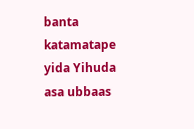banta katamatape yida Yihuda asa ubbaas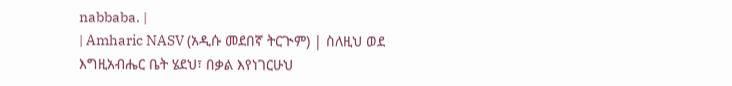nabbaba. |
| Amharic NASV (አዲሱ መደበኛ ትርጒም) | ስለዚህ ወደ እግዚአብሔር ቤት ሄደህ፣ በቃል እየነገርሁህ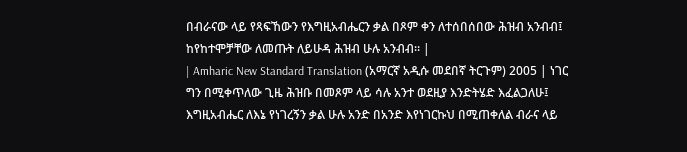በብራናው ላይ የጻፍኸውን የእግዚአብሔርን ቃል በጾም ቀን ለተሰበሰበው ሕዝብ አንብብ፤ ከየከተሞቻቸው ለመጡት ለይሁዳ ሕዝብ ሁሉ አንብብ። |
| Amharic New Standard Translation (አማርኛ አዲሱ መደበኛ ትርጉም) 2005 | ነገር ግን በሚቀጥለው ጊዜ ሕዝቡ በመጾም ላይ ሳሉ አንተ ወደዚያ እንድትሄድ እፈልጋለሁ፤ እግዚአብሔር ለእኔ የነገረኝን ቃል ሁሉ አንድ በአንድ እየነገርኩህ በሚጠቀለል ብራና ላይ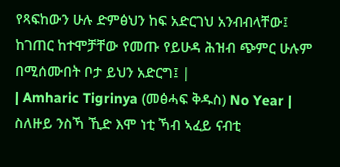የጻፍከውን ሁሉ ድምፅህን ከፍ አድርገህ አንብብላቸው፤ ከገጠር ከተሞቻቸው የመጡ የይሁዳ ሕዝብ ጭምር ሁሉም በሚሰሙበት ቦታ ይህን አድርግ፤ |
| Amharic Tigrinya (መፅሓፍ ቅዱስ) No Year | ስለዙይ ንስኻ ኺድ እሞ ነቲ ኻብ ኣፈይ ናብቲ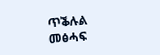ጥቕሉል መፅሓፍ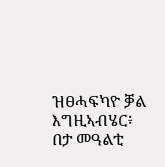ዝፀሓፍካዮ ቓል እግዚኣብሄር፥ በታ መዓልቲ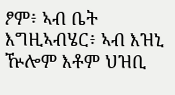ፆም፥ ኣብ ቤት እግዚኣብሄር፥ ኣብ እዝኒ ዅሎም እቶም ህዝቢ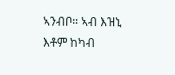ኣንብቦ። ኣብ እዝኒ እቶም ከካብ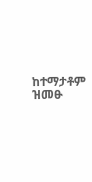ከተማታቶም ዝመፁ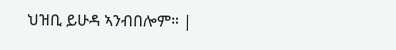ህዝቢ ይሁዳ ኣንብበሎም። |